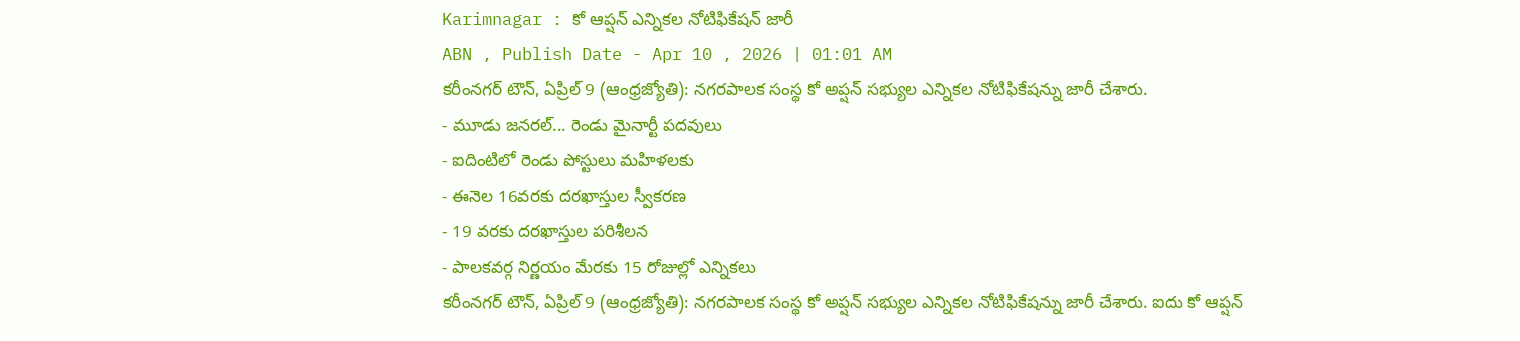Karimnagar : కో ఆప్షన్ ఎన్నికల నోటిఫికేషన్ జారీ
ABN , Publish Date - Apr 10 , 2026 | 01:01 AM
కరీంనగర్ టౌన్, ఏప్రిల్ 9 (ఆంధ్రజ్యోతి): నగరపాలక సంస్థ కో అప్షన్ సభ్యుల ఎన్నికల నోటిఫికేషన్ను జారీ చేశారు.
- మూడు జనరల్... రెండు మైనార్టీ పదవులు
- ఐదింటిలో రెండు పోస్టులు మహిళలకు
- ఈనెల 16వరకు దరఖాస్తుల స్వీకరణ
- 19 వరకు దరఖాస్తుల పరిశీలన
- పాలకవర్గ నిర్ణయం మేరకు 15 రోజుల్లో ఎన్నికలు
కరీంనగర్ టౌన్, ఏప్రిల్ 9 (ఆంధ్రజ్యోతి): నగరపాలక సంస్థ కో అప్షన్ సభ్యుల ఎన్నికల నోటిఫికేషన్ను జారీ చేశారు. ఐదు కో ఆప్షన్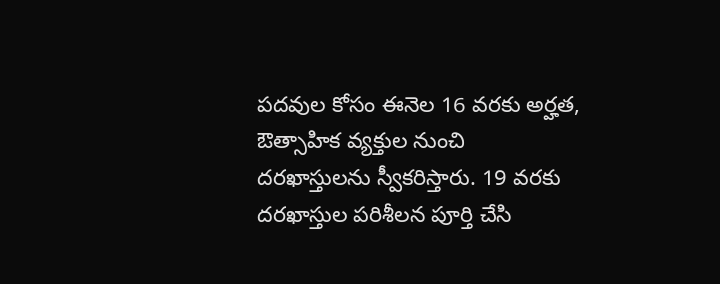పదవుల కోసం ఈనెల 16 వరకు అర్హత, ఔత్సాహిక వ్యక్తుల నుంచి దరఖాస్తులను స్వీకరిస్తారు. 19 వరకు దరఖాస్తుల పరిశీలన పూర్తి చేసి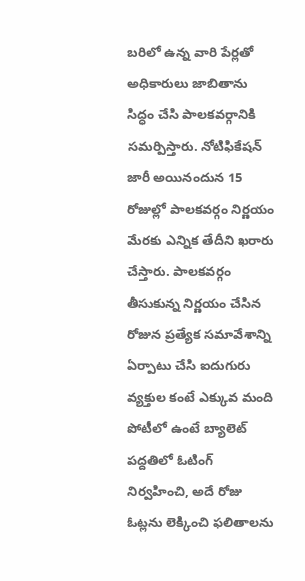బరిలో ఉన్న వారి పేర్లతో అధికారులు జాబితాను సిద్ధం చేసి పాలకవర్గానికి సమర్పిస్తారు. నోటిఫికేషన్ జారీ అయినందున 15 రోజుల్లో పాలకవర్గం నిర్ణయం మేరకు ఎన్నిక తేదీని ఖరారు చేస్తారు. పాలకవర్గం తీసుకున్న నిర్ణయం చేసిన రోజున ప్రత్యేక సమావేశాన్ని ఏర్పాటు చేసి ఐదుగురు వ్యక్తుల కంటే ఎక్కువ మంది పోటీలో ఉంటే బ్యాలెట్ పద్దతిలో ఓటింగ్ నిర్వహించి, అదే రోజు ఓట్లను లెక్కించి ఫలితాలను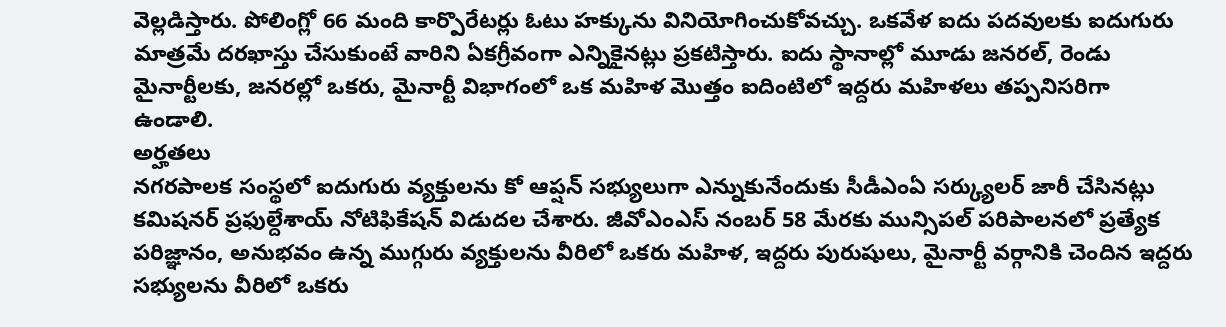వెల్లడిస్తారు. పోలింగ్లో 66 మంది కార్పొరేటర్లు ఓటు హక్కును వినియోగించుకోవచ్చు. ఒకవేళ ఐదు పదవులకు ఐదుగురు మాత్రమే దరఖాస్తు చేసుకుంటే వారిని ఏకగ్రీవంగా ఎన్నికైనట్లు ప్రకటిస్తారు. ఐదు స్థానాల్లో మూడు జనరల్, రెండు మైనార్టీలకు, జనరల్లో ఒకరు, మైనార్టీ విభాగంలో ఒక మహిళ మొత్తం ఐదింటిలో ఇద్దరు మహిళలు తప్పనిసరిగా ఉండాలి.
అర్హతలు
నగరపాలక సంస్థలో ఐదుగురు వ్యక్తులను కో ఆప్షన్ సభ్యులుగా ఎన్నుకునేందుకు సీడీఎంఏ సర్క్యులర్ జారీ చేసినట్లు కమిషనర్ ప్రఫుల్దేశాయ్ నోటిఫికేషన్ విడుదల చేశారు. జీవోఎంఎస్ నంబర్ 58 మేరకు మున్సిపల్ పరిపాలనలో ప్రత్యేక పరిజ్ఞానం, అనుభవం ఉన్న ముగ్గురు వ్యక్తులను వీరిలో ఒకరు మహిళ, ఇద్దరు పురుషులు, మైనార్టీ వర్గానికి చెందిన ఇద్దరు సభ్యులను వీరిలో ఒకరు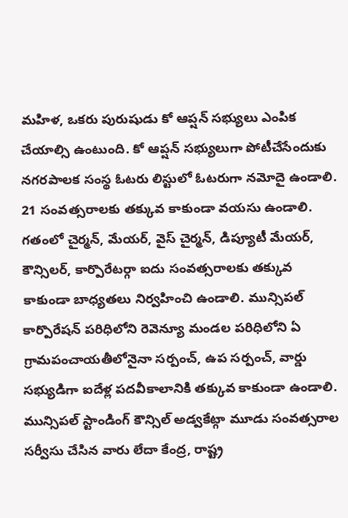మహిళ, ఒకరు పురుషుడు కో ఆప్షన్ సభ్యులు ఎంపిక చేయాల్సి ఉంటుంది. కో ఆప్షన్ సభ్యులుగా పోటీచేసేందుకు నగరపాలక సంస్థ ఓటరు లిస్టులో ఓటరుగా నమోదై ఉండాలి. 21 సంవత్సరాలకు తక్కువ కాకుండా వయసు ఉండాలి. గతంలో చైర్మన్, మేయర్, వైస్ చైర్మన్, డిప్యూటీ మేయర్, కౌన్సిలర్, కార్పొరేటర్గా ఐదు సంవత్సరాలకు తక్కువ కాకుండా బాధ్యతలు నిర్వహించి ఉండాలి. మున్సిపల్ కార్పొరేషన్ పరిధిలోని రెవెన్యూ మండల పరిధిలోని ఏ గ్రామపంచాయతీలోనైనా సర్పంచ్, ఉప సర్పంచ్, వార్డు సభ్యుడిగా ఐదేళ్ల పదవీకాలానికి తక్కువ కాకుండా ఉండాలి. మున్సిపల్ స్టాండింగ్ కౌన్సిల్ అడ్వకేట్గా మూడు సంవత్సరాల సర్వీసు చేసిన వారు లేదా కేంద్ర, రాష్ట్ర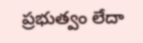ప్రభుత్వం లేదా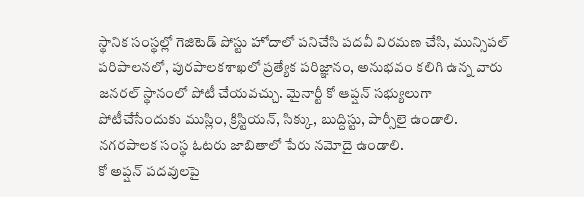స్థానిక సంస్థల్లో గెజిటెడ్ పోస్టు హోదాలో పనిచేసి పదవీ విరమణ చేసి, మున్సిపల్ పరిపాలనలో, పురపాలకశాఖలో ప్రత్యేక పరిజ్ఞానం, అనుభవం కలిగి ఉన్న వారు జనరల్ స్థానంలో పోటీ చేయవచ్చు. మైనార్టీ కో ఆప్షన్ సభ్యులుగా పోటీచేసేందుకు ముస్లిం, క్రిస్టియన్, సిక్కు, బుద్దిస్టు, పార్సీలై ఉండాలి. నగరపాలక సంస్థ ఓటరు జాబితాలో పేరు నమోదై ఉండాలి.
కో అప్షన్ పదవులపై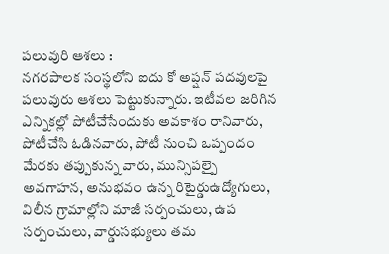పలువురి ఆశలు :
నగరపాలక సంస్థలోని ఐదు కో అప్షన్ పదవులపై పలువురు ఆశలు పెట్టుకున్నారు. ఇటీవల జరిగిన ఎన్నికల్లో పోటీచేసేందుకు అవకాశం రానివారు, పోటీచేసి ఓడినవారు, పోటీ నుంచి ఒప్పందం మేరకు తప్పుకున్న వారు, మున్సిపల్పై అవగాహన, అనుభవం ఉన్న రిటైర్డుఉద్యోగులు, విలీన గ్రామాల్లోని మాజీ సర్పంచులు, ఉప సర్పంచులు, వార్డుసభ్యులు తమ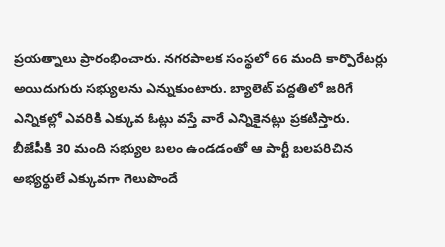ప్రయత్నాలు ప్రారంభించారు. నగరపాలక సంస్థలో 66 మంది కార్పొరేటర్లు అయిదుగురు సభ్యులను ఎన్నుకుంటారు. బ్యాలెట్ పద్దతిలో జరిగే ఎన్నికల్లో ఎవరికి ఎక్కువ ఓట్లు వస్తే వారే ఎన్నికైనట్లు ప్రకటిస్తారు. బీజేపీకి 30 మంది సభ్యుల బలం ఉండడంతో ఆ పార్టీ బలపరిచిన అభ్యర్థులే ఎక్కువగా గెలుపొందే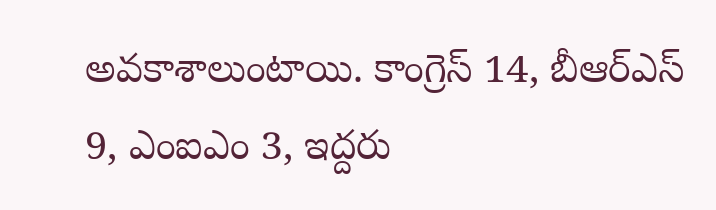అవకాశాలుంటాయి. కాంగ్రెస్ 14, బీఆర్ఎస్ 9, ఎంఐఎం 3, ఇద్దరు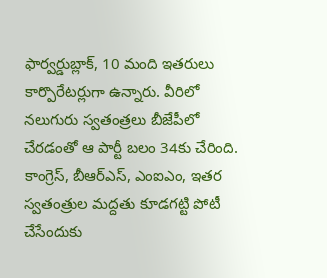ఫార్వర్డుబ్లాక్, 10 మంది ఇతరులు కార్పొరేటర్లుగా ఉన్నారు. వీరిలో నలుగురు స్వతంత్రలు బీజేపీలో చేరడంతో ఆ పార్టీ బలం 34కు చేరింది. కాంగ్రెస్, బీఆర్ఎస్, ఎంఐఎం, ఇతర స్వతంత్రుల మద్దతు కూడగట్టి పోటీ చేసేందుకు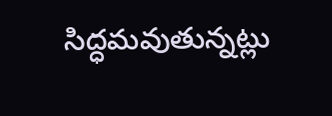సిద్ధమవుతున్నట్లు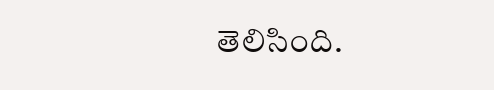తెలిసింది.